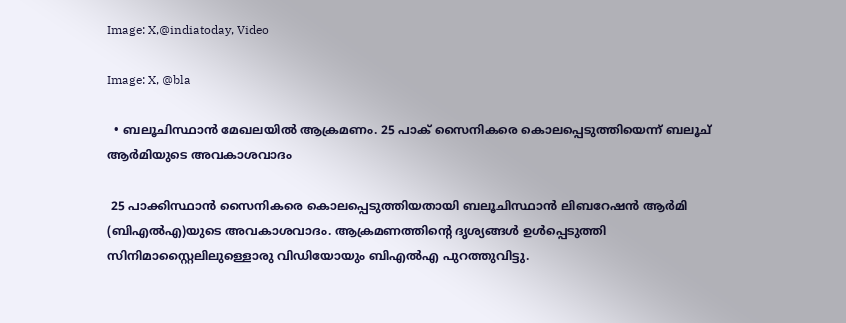Image: X,@indiatoday, Video

Image: X, @bla

  • ബലൂചിസ്ഥാന്‍ മേഖലയില്‍ ആക്രമണം. 25 പാക് സൈനികരെ കൊലപ്പെടുത്തിയെന്ന് ബലൂച് ആര്‍മിയുടെ അവകാശവാദം

 25 പാക്കിസ്ഥാന്‍ സൈനികരെ കൊലപ്പെടുത്തിയതായി ബലൂചിസ്ഥാൻ ലിബറേഷൻ ആർമി (ബിഎൽഎ)യുടെ അവകാശവാദം. ആക്രമണത്തിന്റെ ദൃശ്യങ്ങള്‍ ഉള്‍പ്പെടുത്തി സിനിമാസ്റ്റൈലിലുള്ളൊരു വിഡിയോയും ബിഎല്‍എ പുറത്തുവിട്ടു.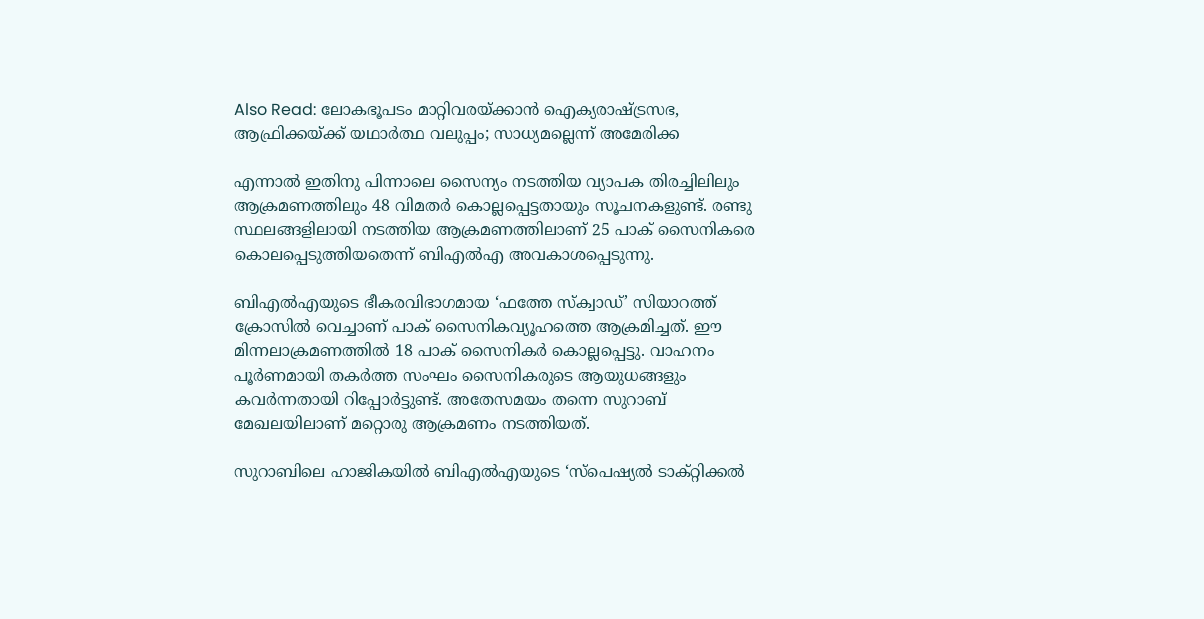Also Read: ലോകഭൂപടം മാറ്റിവരയ്ക്കാന്‍ ഐക്യരാഷ്ട്രസഭ, ആഫ്രിക്കയ്ക്ക് യഥാര്‍ത്ഥ വലുപ്പം; സാധ്യമല്ലെന്ന് അമേരിക്ക

എന്നാല്‍ ഇതിനു പിന്നാലെ സൈന്യം നടത്തിയ വ്യാപക തിരച്ചിലിലും ആക്രമണത്തിലും 48 വിമതര്‍ കൊല്ലപ്പെട്ടതായും സൂചനകളുണ്ട്. രണ്ടു സ്ഥലങ്ങളിലായി നടത്തിയ ആക്രമണത്തിലാണ് 25 പാക് സൈനികരെ കൊലപ്പെടുത്തിയതെന്ന് ബിഎല്‍എ അവകാശപ്പെടുന്നു.

ബിഎൽഎയുടെ ഭീകരവിഭാഗമായ ‘ഫത്തേ സ്ക്വാഡ്’ സിയാറത്ത് ക്രോസിൽ വെച്ചാണ് പാക് സൈനികവ്യൂഹത്തെ ആക്രമിച്ചത്. ഈ മിന്നലാക്രമണത്തിൽ 18 പാക് സൈനികർ കൊല്ലപ്പെട്ടു. വാഹനം പൂർണമായി തകർത്ത സംഘം സൈനികരുടെ ആയുധങ്ങളും കവർന്നതായി റിപ്പോര്‍ട്ടുണ്ട്. അതേസമയം തന്നെ സുറാബ് മേഖലയിലാണ് മറ്റൊരു ആക്രമണം നടത്തിയത്.

സുറാബിലെ ഹാജികയിൽ ബിഎൽഎയുടെ ‘സ്‌പെഷ്യൽ ടാക്റ്റിക്കൽ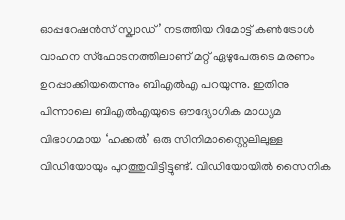ഓപ്പറേഷൻസ് സ്ക്വാഡ്’ നടത്തിയ റിമോട്ട് കൺട്രോൾ വാഹന സ്ഫോടനത്തിലാണ് മറ്റ് ഏഴുപേരുടെ മരണം ഉറപ്പാക്കിയതെന്നും ബിഎല്‍എ പറയുന്നു. ഇതിനു പിന്നാലെ ബിഎൽഎയുടെ ഔദ്യോഗിക മാധ്യമ വിഭാഗമായ ‘ഹക്കൽ’ ഒരു സിനിമാസ്റ്റൈലിലുള്ള വിഡിയോയും പുറത്തുവിട്ടിട്ടുണ്ട്. വിഡിയോയിൽ സൈനിക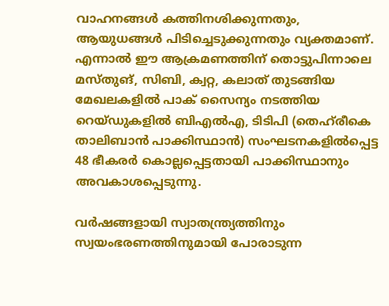വാഹനങ്ങൾ കത്തിനശിക്കുന്നതും, ആയുധങ്ങൾ പിടിച്ചെടുക്കുന്നതും വ്യക്തമാണ്. എന്നാല്‍ ഈ ആക്രമണത്തിന് തൊട്ടുപിന്നാലെ മസ്തുങ്, സിബി, ക്വറ്റ, കലാത് തുടങ്ങിയ മേഖലകളിൽ പാക് സൈന്യം നടത്തിയ റെയ്ഡുകളിൽ ബിഎൽഎ, ടിടിപി (തെഹ്‌രീകെ താലിബാൻ പാക്കിസ്ഥാൻ) സംഘടനകളിൽപ്പെട്ട 48 ഭീകരർ കൊല്ലപ്പെട്ടതായി പാക്കിസ്ഥാനും അവകാശപ്പെടുന്നു.

വർഷങ്ങളായി സ്വാതന്ത്ര്യത്തിനും സ്വയംഭരണത്തിനുമായി പോരാടുന്ന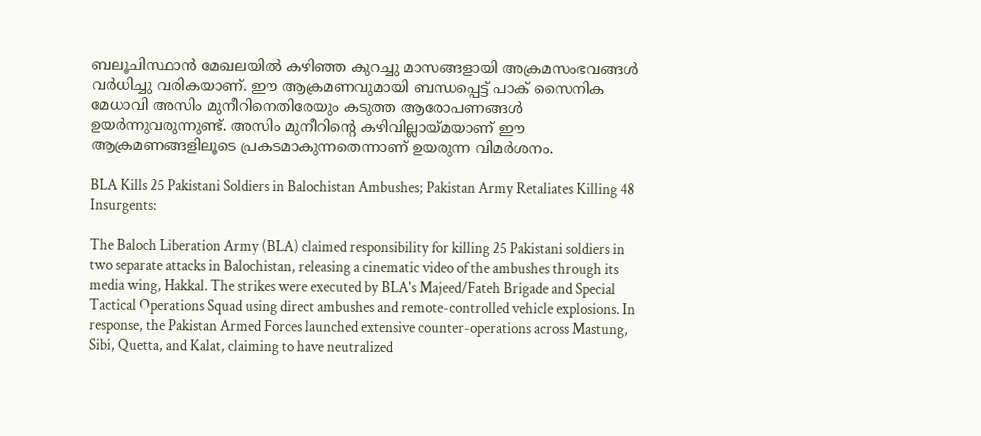ബലൂചിസ്ഥാൻ മേഖലയിൽ കഴിഞ്ഞ കുറച്ചു മാസങ്ങളായി അക്രമസംഭവങ്ങൾ വര്‍ധിച്ചു വരികയാണ്. ഈ ആക്രമണവുമായി ബന്ധപ്പെട്ട് പാക് സൈനിക മേധാവി അസിം മുനീറിനെതിരേയും കടുത്ത ആരോപണങ്ങള്‍ ഉയര്‍ന്നുവരുന്നുണ്ട്. അസിം മുനീറിന്റെ കഴിവില്ലായ്മയാണ് ഈ ആക്രമണങ്ങളിലൂടെ പ്രകടമാകുന്നതെന്നാണ് ഉയരുന്ന വിമര്‍ശനം.

BLA Kills 25 Pakistani Soldiers in Balochistan Ambushes; Pakistan Army Retaliates Killing 48 Insurgents:

The Baloch Liberation Army (BLA) claimed responsibility for killing 25 Pakistani soldiers in two separate attacks in Balochistan, releasing a cinematic video of the ambushes through its media wing, Hakkal. The strikes were executed by BLA's Majeed/Fateh Brigade and Special Tactical Operations Squad using direct ambushes and remote-controlled vehicle explosions. In response, the Pakistan Armed Forces launched extensive counter-operations across Mastung, Sibi, Quetta, and Kalat, claiming to have neutralized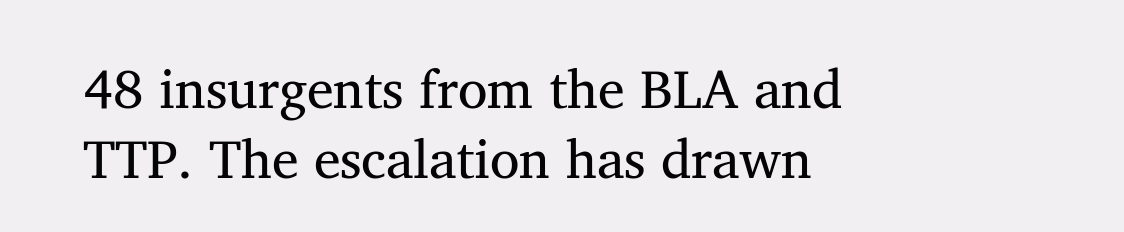48 insurgents from the BLA and TTP. The escalation has drawn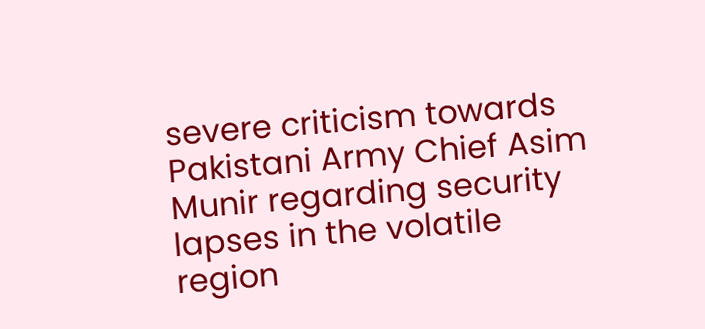severe criticism towards Pakistani Army Chief Asim Munir regarding security lapses in the volatile region